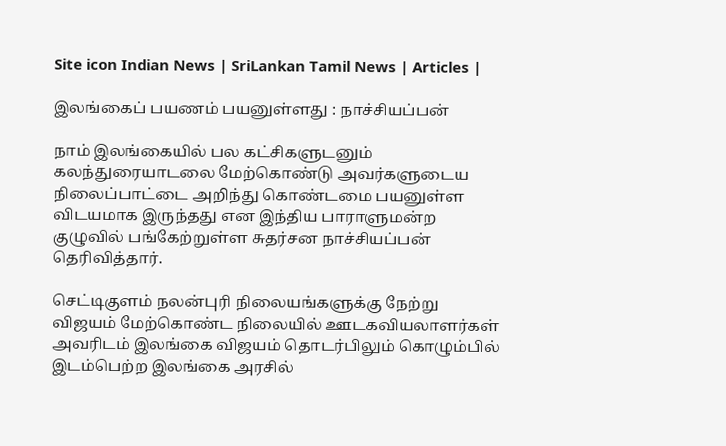Site icon Indian News | SriLankan Tamil News | Articles |

இலங்கைப் பயணம் பயனுள்ளது : நாச்சியப்பன்

நாம் இலங்கையில் பல கட்சிகளுடனும் கலந்துரையாடலை மேற்கொண்டு அவர்களுடைய நிலைப்பாட்டை அறிந்து கொண்டமை பயனுள்ள விடயமாக இருந்தது என இந்திய பாராளுமன்ற குழுவில் பங்கேற்றுள்ள சுதர்சன நாச்சியப்பன் தெரிவித்தார்.

செட்டிகுளம் நலன்புரி நிலையங்களுக்கு நேற்று விஜயம் மேற்கொண்ட நிலையில் ஊடகவியலாளர்கள் அவரிடம் இலங்கை விஜயம் தொடர்பிலும் கொழும்பில் இடம்பெற்ற இலங்கை அரசில்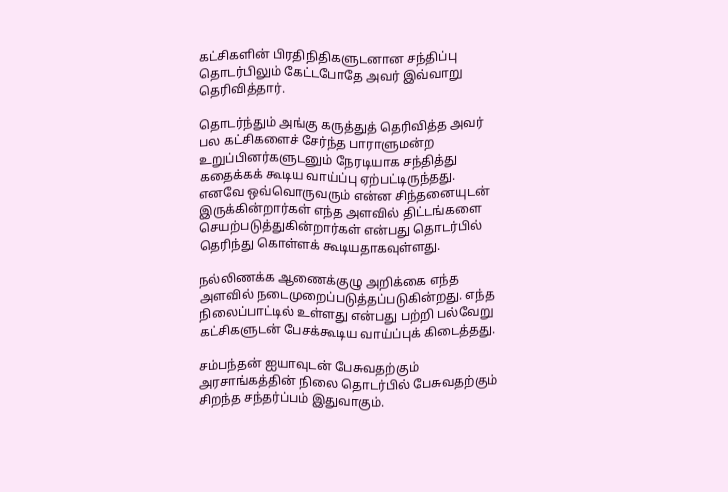கட்சிகளின் பிரதிநிதிகளுடனான சந்திப்பு தொடர்பிலும் கேட்டபோதே அவர் இவ்வாறு தெரிவித்தார்.

தொடர்ந்தும் அங்கு கருத்துத் தெரிவித்த அவர் பல கட்சிகளைச் சேர்ந்த பாராளுமன்ற உறுப்பினர்களுடனும் நேரடியாக சந்தித்து கதைக்கக் கூடிய வாய்ப்பு ஏற்பட்டிருந்தது. எனவே ஒவ்வொருவரும் என்ன சிந்தனையுடன் இருக்கின்றார்கள் எந்த அளவில் திட்டங்களை செயற்படுத்துகின்றார்கள் என்பது தொடர்பில் தெரிந்து கொள்ளக் கூடியதாகவுள்ளது.

நல்லிணக்க ஆணைக்குழு அறிக்கை எந்த அளவில் நடைமுறைப்படுத்தப்படுகின்றது. எந்த நிலைப்பாட்டில் உள்ளது என்பது பற்றி பல்வேறு கட்சிகளுடன் பேசக்கூடிய வாய்ப்புக் கிடைத்தது.

சம்பந்தன் ஐயாவுடன் பேசுவதற்கும் அரசாங்கத்தின் நிலை தொடர்பில் பேசுவதற்கும் சிறந்த சந்தர்ப்பம் இதுவாகும்.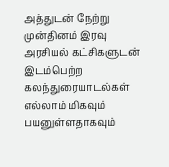அத்துடன் நேற்று முன்தினம் இரவு அரசியல் கட்சிகளுடன் இடம்பெற்ற கலந்துரையாடல்கள் எல்லாம் மிகவும் பயனுள்ளதாகவும்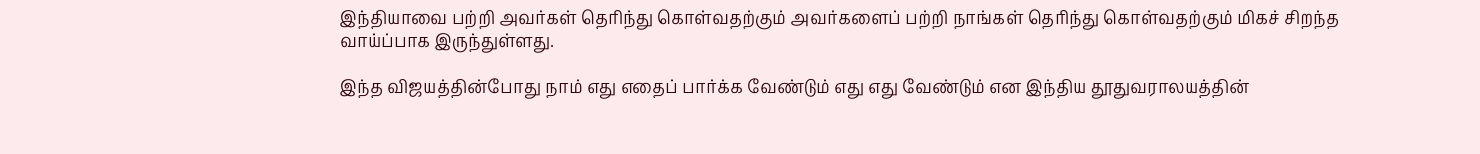இந்தியாவை பற்றி அவர்கள் தெரிந்து கொள்வதற்கும் அவர்களைப் பற்றி நாங்கள் தெரிந்து கொள்வதற்கும் மிகச் சிறந்த வாய்ப்பாக இருந்துள்ளது.

இந்த விஜயத்தின்போது நாம் எது எதைப் பார்க்க வேண்டும் எது எது வேண்டும் என இந்திய தூதுவராலயத்தின்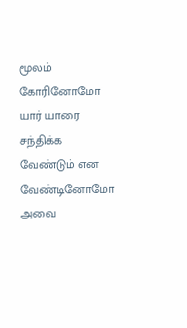மூலம் கோரினோமோ யார் யாரை சந்திக்க வேண்டும் என வேண்டினோமோ அவை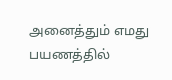அனைத்தும் எமது பயணத்தில்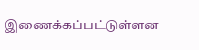இணைக்கப்பட்டுள்ளன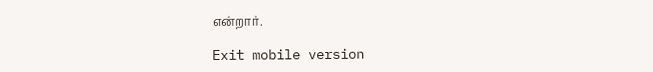என்றார்.

Exit mobile version